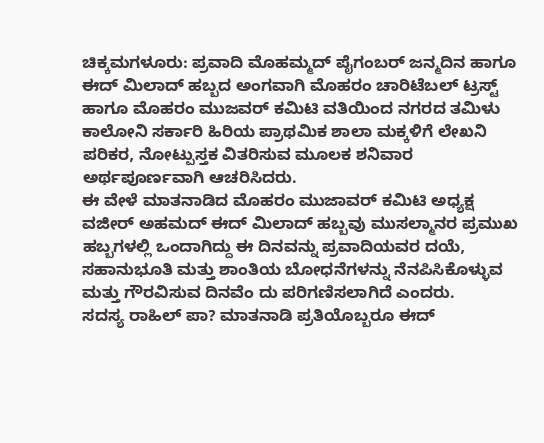ಚಿಕ್ಕಮಗಳೂರು: ಪ್ರವಾದಿ ಮೊಹಮ್ಮದ್ ಪೈಗಂಬರ್ ಜನ್ಮದಿನ ಹಾಗೂ ಈದ್ ಮಿಲಾದ್ ಹಬ್ಬದ ಅಂಗವಾಗಿ ಮೊಹರಂ ಚಾರಿಟೆಬಲ್ ಟ್ರಸ್ಟ್ ಹಾಗೂ ಮೊಹರಂ ಮುಜವರ್ ಕಮಿಟಿ ವತಿಯಿಂದ ನಗರದ ತಮಿಳು ಕಾಲೋನಿ ಸರ್ಕಾರಿ ಹಿರಿಯ ಪ್ರಾಥಮಿಕ ಶಾಲಾ ಮಕ್ಕಳಿಗೆ ಲೇಖನಿ ಪರಿಕರ, ನೋಟ್ಪುಸ್ತಕ ವಿತರಿಸುವ ಮೂಲಕ ಶನಿವಾರ ಅರ್ಥಪೂರ್ಣವಾಗಿ ಆಚರಿಸಿದರು.
ಈ ವೇಳೆ ಮಾತನಾಡಿದ ಮೊಹರಂ ಮುಜಾವರ್ ಕಮಿಟಿ ಅಧ್ಯಕ್ಷ ವಜೀರ್ ಅಹಮದ್ ಈದ್ ಮಿಲಾದ್ ಹಬ್ಬವು ಮುಸಲ್ಮಾನರ ಪ್ರಮುಖ ಹಬ್ಬಗಳಲ್ಲಿ ಒಂದಾಗಿದ್ದು ಈ ದಿನವನ್ನು ಪ್ರವಾದಿಯವರ ದಯೆ, ಸಹಾನುಭೂತಿ ಮತ್ತು ಶಾಂತಿಯ ಬೋಧನೆಗಳನ್ನು ನೆನಪಿಸಿಕೊಳ್ಳುವ ಮತ್ತು ಗೌರವಿಸುವ ದಿನವೆಂ ದು ಪರಿಗಣಿಸಲಾಗಿದೆ ಎಂದರು.
ಸದಸ್ಯ ರಾಹಿಲ್ ಪಾ? ಮಾತನಾಡಿ ಪ್ರತಿಯೊಬ್ಬರೂ ಈದ್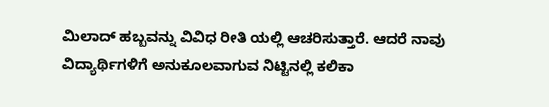ಮಿಲಾದ್ ಹಬ್ಬವನ್ನು ವಿವಿಧ ರೀತಿ ಯಲ್ಲಿ ಆಚರಿಸುತ್ತಾರೆ. ಆದರೆ ನಾವು ವಿದ್ಯಾರ್ಥಿಗಳಿಗೆ ಅನುಕೂಲವಾಗುವ ನಿಟ್ಟಿನಲ್ಲಿ ಕಲಿಕಾ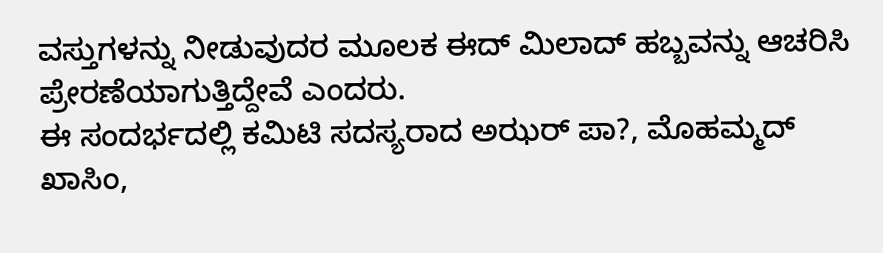ವಸ್ತುಗಳನ್ನು ನೀಡುವುದರ ಮೂಲಕ ಈದ್ ಮಿಲಾದ್ ಹಬ್ಬವನ್ನು ಆಚರಿಸಿ ಪ್ರೇರಣೆಯಾಗುತ್ತಿದ್ದೇವೆ ಎಂದರು.
ಈ ಸಂದರ್ಭದಲ್ಲಿ ಕಮಿಟಿ ಸದಸ್ಯರಾದ ಅಝರ್ ಪಾ?, ಮೊಹಮ್ಮದ್ ಖಾಸಿಂ,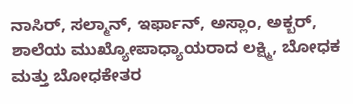ನಾಸಿರ್, ಸಲ್ಮಾನ್, ಇರ್ಫಾನ್, ಅಸ್ಲಾಂ, ಅಕ್ಬರ್, ಶಾಲೆಯ ಮುಖ್ಯೋಪಾಧ್ಯಾಯರಾದ ಲಕ್ಷ್ಮಿ, ಬೋಧಕ ಮತ್ತು ಬೋಧಕೇತರ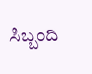ಸಿಬ್ಬಂದಿ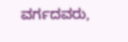ವರ್ಗದವರು,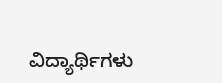ವಿದ್ಯಾರ್ಥಿಗಳು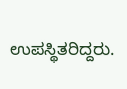ಉಪಸ್ಥಿತರಿದ್ದರು.